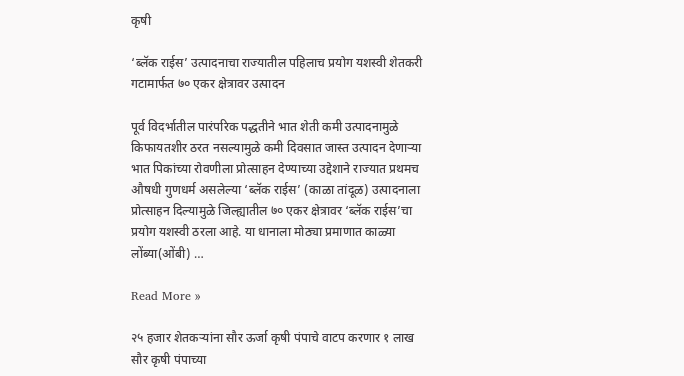कृषी

‘ब्लॅक राईस’ उत्पादनाचा राज्यातील पहिलाच प्रयोग यशस्वी शेतकरी गटामार्फत ७० एकर क्षेत्रावर उत्पादन

पूर्व विदर्भातील पारंपरिक पद्धतीने भात शेती कमी उत्पादनामुळे किफायतशीर ठरत नसल्यामुळे कमी दिवसात जास्त उत्पादन देणाऱ्या भात पिकांच्या रोवणीला प्रोत्साहन देण्याच्या उद्देशाने राज्यात प्रथमच औषधी गुणधर्म असलेल्या ‘ब्लॅक राईस’ (काळा तांदूळ) उत्पादनाला प्रोत्साहन दिल्यामुळे जिल्ह्यातील ७० एकर क्षेत्रावर ‘ब्लॅक राईस’चा प्रयोग यशस्वी ठरला आहे. या धानाला मोठ्या प्रमाणात काळ्या लोंब्या(ओंबी) …

Read More »

२५ हजार शेतकऱ्यांना सौर ऊर्जा कृषी पंपाचे वाटप करणार १ लाख सौर कृषी पंपाच्या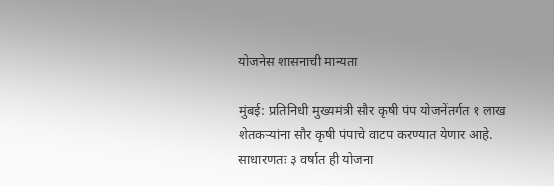योजनेस शासनाची मान्यता

मुंबई: प्रतिनिधी मुख्यमंत्री सौर कृषी पंप योजनेंतर्गत १ लाख शेतकऱ्यांना सौर कृषी पंपाचे वाटप करण्यात येणार आहे. साधारणतः ३ वर्षात ही योजना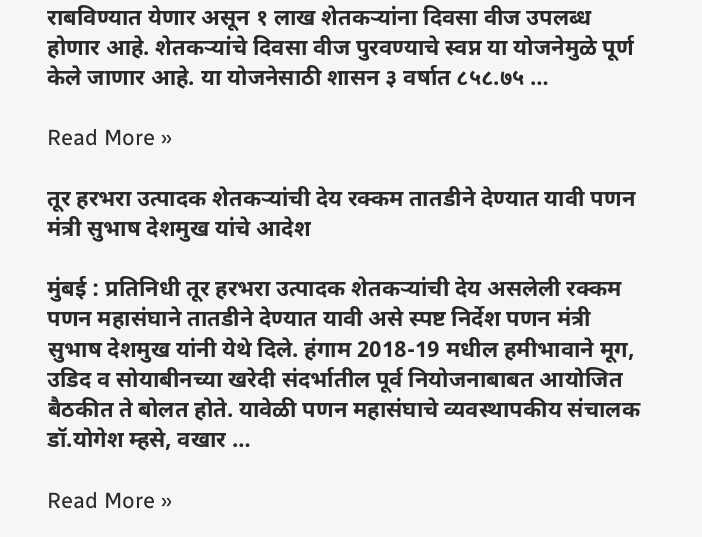राबविण्यात येणार असून १ लाख शेतकऱ्यांना दिवसा वीज उपलब्ध होणार आहे. शेतकऱ्यांचे दिवसा वीज पुरवण्याचे स्वप्न या योजनेमुळे पूर्ण केले जाणार आहे. या योजनेसाठी शासन ३ वर्षात ८५८.७५ …

Read More »

तूर हरभरा उत्पादक शेतकऱ्यांची देय रक्कम तातडीने देण्यात यावी पणन मंत्री सुभाष देशमुख यांचे आदेश

मुंबई : प्रतिनिधी तूर हरभरा उत्पादक शेतकऱ्यांची देय असलेली रक्कम पणन महासंघाने तातडीने देण्यात यावी असे स्पष्ट निर्देश पणन मंत्री सुभाष देशमुख यांनी येथे दिले. हंगाम 2018-19 मधील हमीभावाने मूग, उडिद व सोयाबीनच्या खरेदी संदर्भातील पूर्व नियोजनाबाबत आयोजित बैठकीत ते बोलत होते. यावेळी पणन महासंघाचे व्यवस्थापकीय संचालक डॉ.योगेश म्हसे, वखार …

Read More »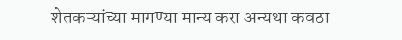शेतकऱ्यांच्या मागण्या मान्य करा अन्यथा कवठा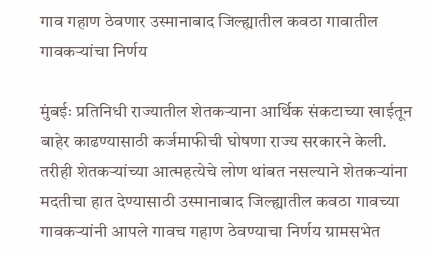गाव गहाण ठेवणार उस्मानाबाद जिल्ह्यातील कवठा गावातील गावकऱ्यांचा निर्णय

मुंबईः प्रतिनिधी राज्यातील शेतकऱ्याना आर्थिक संकटाच्या खाईतून बाहेर काढण्यासाठी कर्जमाफीची घोषणा राज्य सरकारने केली. तरीही शेतकऱ्यांच्या आत्महत्येचे लोण थांबत नसल्याने शेतकऱ्यांना मदतीचा हात देण्यासाठी उस्मानाबाद जिल्ह्यातील कवठा गावच्या गावकऱ्यांनी आपले गावच गहाण ठेवण्याचा निर्णय ग्रामसभेत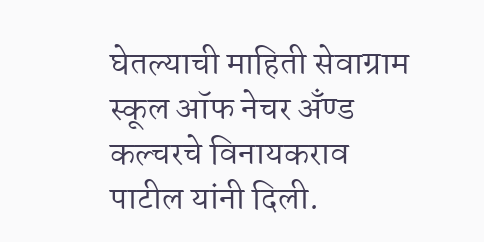घेतल्याची माहिती सेवाग्राम स्कूल ऑफ नेचर अँण्ड कल्चरचे विनायकराव पाटील यांनी दिली.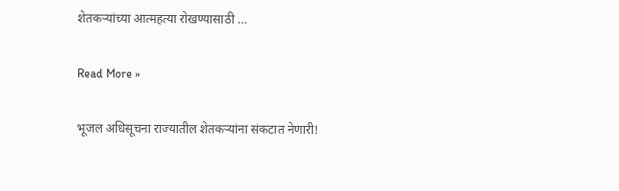शेतकऱ्यांच्या आत्महत्या रोखण्यासाठी …

Read More »

भूजल अधिसूचना राज्यातील शेतकऱ्यांना संकटात नेणारी!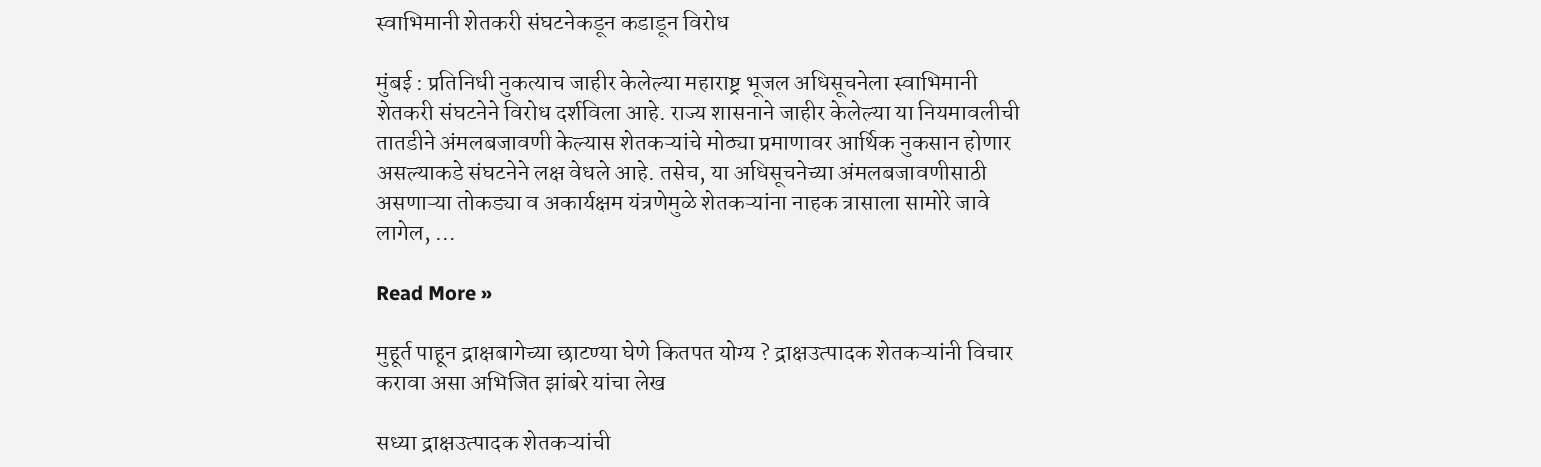स्वाभिमानी शेतकरी संघटनेकडून कडाडून विरोध

मुंबई : प्रतिनिधी नुकत्याच जाहीर केलेल्या महाराष्ट्र भूजल अधिसूचनेला स्वाभिमानी शेतकरी संघटनेने विरोध दर्शविला आहे. राज्य शासनाने जाहीर केलेल्या या नियमावलीची तातडीने अंमलबजावणी केल्यास शेतकऱ्यांचे मोठ्या प्रमाणावर आर्थिक नुकसान होणार असल्याकडे संघटनेने लक्ष वेधले आहे. तसेच, या अधिसूचनेच्या अंमलबजावणीसाठी असणाऱ्या तोकड्या व अकार्यक्षम यंत्रणेमुळे शेतकऱ्यांना नाहक त्रासाला सामोरे जावे लागेल, …

Read More »

मुहूर्त पाहून द्राक्षबागेच्या छाटण्या घेणे कितपत योग्य ? द्राक्षउत्पादक शेतकऱ्यांनी विचार करावा असा अभिजित झांबरे यांचा लेख

सध्या द्राक्षउत्पादक शेतकऱ्यांची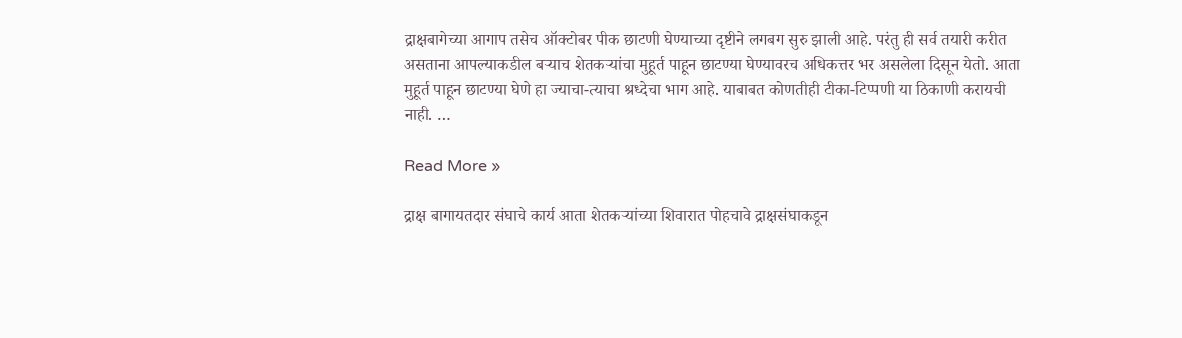द्राक्षबागेच्या आगाप तसेच ऑक्टोबर पीक छाटणी घेण्याच्या दृष्टीने लगबग सुरु झाली आहे. परंतु ही सर्व तयारी करीत असताना आपल्याकडील बऱ्याच शेतकऱ्यांचा मुहूर्त पाहून छाटण्या घेण्यावरच अधिकत्तर भर असलेला दिसून येतो. आता मुहूर्त पाहून छाटण्या घेणे हा ज्याचा-त्याचा श्रध्देचा भाग आहे. याबाबत कोणतीही टीका-टिप्पणी या ठिकाणी करायची नाही. …

Read More »

द्राक्ष बागायतदार संघाचे कार्य आता शेतकऱ्यांच्या शिवारात पोहचावे द्राक्षसंघाकडून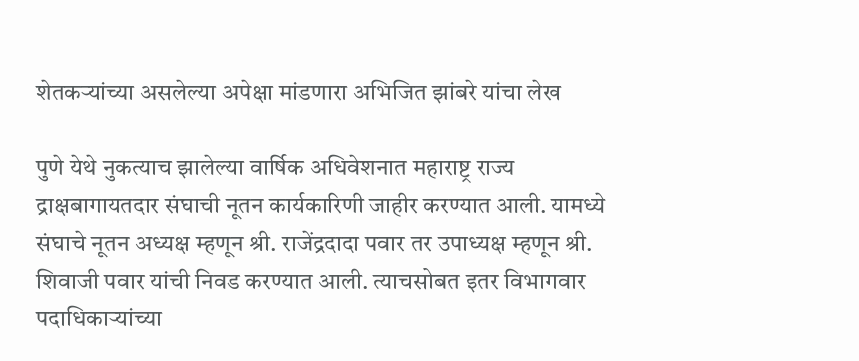शेतकऱ्यांच्या असलेल्या अपेक्षा मांडणारा अभिजित झांबरे यांचा लेख

पुणे येथे नुकत्याच झालेल्या वार्षिक अधिवेशनात महाराष्ट्र राज्य द्राक्षबागायतदार संघाची नूतन कार्यकारिणी जाहीर करण्यात आली. यामध्ये संघाचे नूतन अध्यक्ष म्हणून श्री. राजेंद्रदादा पवार तर उपाध्यक्ष म्हणून श्री. शिवाजी पवार यांची निवड करण्यात आली. त्याचसोबत इतर विभागवार पदाधिकाऱ्यांच्या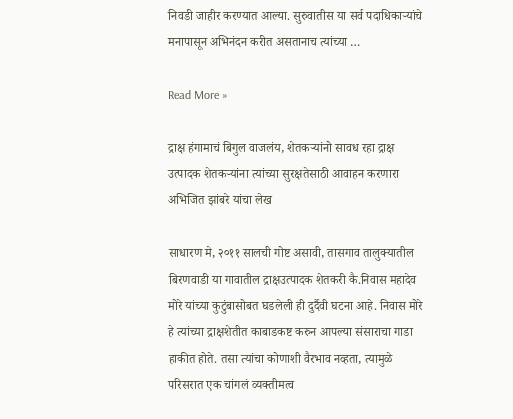निवडी जाहीर करण्यात आल्या. सुरुवातीस या सर्व पदाधिकाऱ्यांचे मनापासून अभिनंदन करीत असतानाच त्यांच्या …

Read More »

द्राक्ष हंगामाचं बिगुल वाजलंय, शेतकऱ्यांनो सावध रहा द्राक्ष उत्पादक शेतकऱ्यांना त्यांच्या सुरक्षतेसाठी आवाहन करणारा अभिजित झांबरे यांचा लेख

साधारण मे, २०११ सालची गोष्ट असावी, तासगाव तालुक्यातील बिरणवाडी या गावातील द्राक्षउत्पादक शेतकरी कै.निवास महादेव मोरे यांच्या कुटुंबासोबत घडलेली ही दुर्दैवी घटना आहे. निवास मोरे हे त्यांच्या द्राक्षशेतीत काबाडकष्ट करुन आपल्या संसाराचा गाडा हाकीत होते. तसा त्यांचा कोणाशी वैरभाव नव्हता, त्यामुळे परिसरात एक चांगलं व्यक्तीमत्व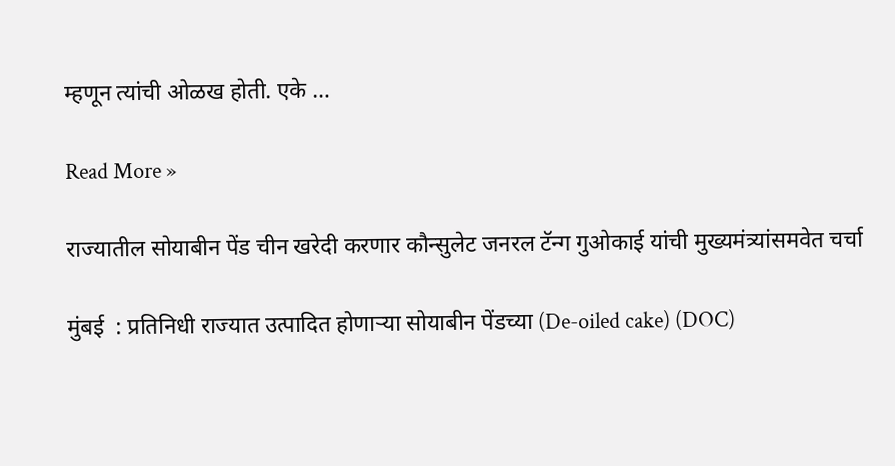म्हणून त्यांची ओळख होती. एके …

Read More »

राज्यातील सोयाबीन पेंड चीन खरेदी करणार कौन्सुलेट जनरल टॅन्ग गुओकाई यांची मुख्यमंत्र्यांसमवेत चर्चा

मुंबई  : प्रतिनिधी राज्यात उत्पादित होणाऱ्या सोयाबीन पेंडच्या (De-oiled cake) (DOC)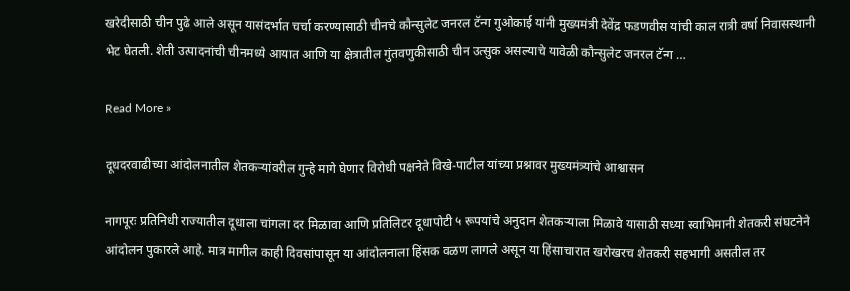खरेदीसाठी चीन पुढे आले असून यासंदर्भात चर्चा करण्यासाठी चीनचे कौन्सुलेट जनरल टॅन्ग गुओकाई यांनी मुख्यमंत्री देवेंद्र फडणवीस यांची काल रात्री वर्षा निवासस्थानी भेट घेतली. शेती उत्पादनांची चीनमध्ये आयात आणि या क्षेत्रातील गुंतवणुकीसाठी चीन उत्सुक असल्याचे यावेळी कौन्सुलेट जनरल टॅन्ग …

Read More »

दूधदरवाढीच्या आंदोलनातील शेतकऱ्यांवरील गुन्हे मागे घेणार विरोधी पक्षनेते विखे-पाटील यांच्या प्रश्नावर मुख्यमंत्र्यांचे आश्वासन

नागपूरः प्रतिनिधी राज्यातील दूधाला चांगला दर मिळावा आणि प्रतिलिटर दूधापोटी ५ रूपयांचे अनुदान शेतकऱ्याला मिळावे यासाठी सध्या स्वाभिमानी शेतकरी संघटनेने आंदोलन पुकारले आहे. मात्र मागील काही दिवसांपासून या आंदोलनाला हिंसक वळण लागले असून या हिंसाचारात खरोखरच शेतकरी सहभागी असतील तर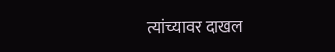त्यांच्यावर दाखल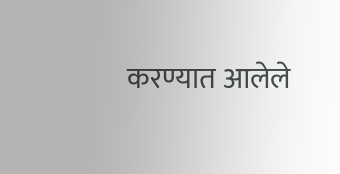करण्यात आलेले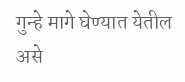गुन्हे मागे घेण्यात येतील असे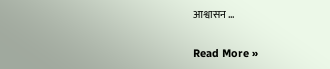आश्वासन …

Read More »